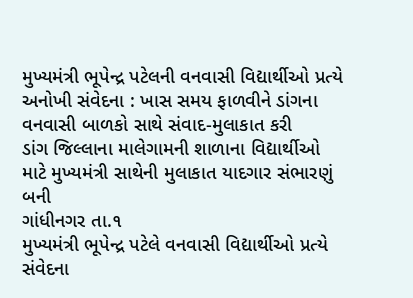મુખ્યમંત્રી ભૂપેન્દ્ર પટેલની વનવાસી વિદ્યાર્થીઓ પ્રત્યે અનોખી સંવેદના : ખાસ સમય ફાળવીને ડાંગના વનવાસી બાળકો સાથે સંવાદ-મુલાકાત કરી
ડાંગ જિલ્લાના માલેગામની શાળાના વિદ્યાર્થીઓ માટે મુખ્યમંત્રી સાથેની મુલાકાત યાદગાર સંભારણું બની
ગાંધીનગર તા.૧
મુખ્યમંત્રી ભૂપેન્દ્ર પટેલે વનવાસી વિદ્યાર્થીઓ પ્રત્યે સંવેદના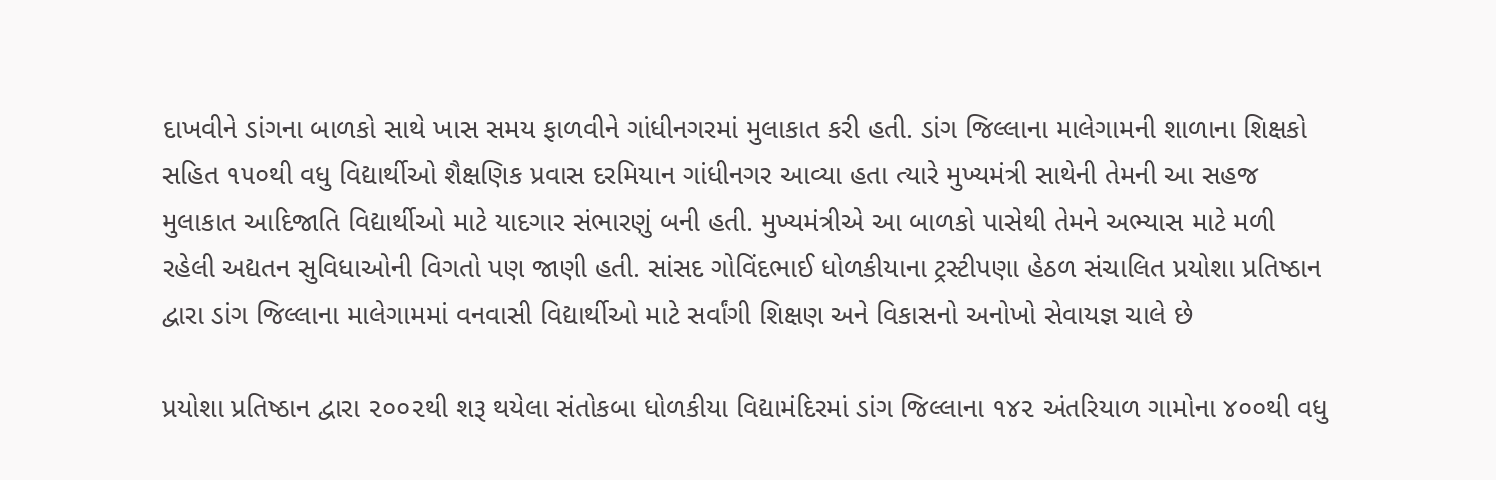દાખવીને ડાંગના બાળકો સાથે ખાસ સમય ફાળવીને ગાંધીનગરમાં મુલાકાત કરી હતી. ડાંગ જિલ્લાના માલેગામની શાળાના શિક્ષકો સહિત ૧૫૦થી વધુ વિદ્યાર્થીઓ શૈક્ષણિક પ્રવાસ દરમિયાન ગાંધીનગર આવ્યા હતા ત્યારે મુખ્યમંત્રી સાથેની તેમની આ સહજ મુલાકાત આદિજાતિ વિદ્યાર્થીઓ માટે યાદગાર સંભારણું બની હતી. મુખ્યમંત્રીએ આ બાળકો પાસેથી તેમને અભ્યાસ માટે મળી રહેલી અદ્યતન સુવિધાઓની વિગતો પણ જાણી હતી. સાંસદ ગોવિંદભાઈ ધોળકીયાના ટ્રસ્ટીપણા હેઠળ સંચાલિત પ્રયોશા પ્રતિષ્ઠાન દ્વારા ડાંગ જિલ્લાના માલેગામમાં વનવાસી વિદ્યાર્થીઓ માટે સર્વાંગી શિક્ષણ અને વિકાસનો અનોખો સેવાયજ્ઞ ચાલે છે

પ્રયોશા પ્રતિષ્ઠાન દ્વારા ૨૦૦૨થી શરૂ થયેલા સંતોકબા ધોળકીયા વિદ્યામંદિરમાં ડાંગ જિલ્લાના ૧૪૨ અંતરિયાળ ગામોના ૪૦૦થી વધુ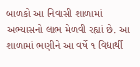બાળકો આ નિવાસી શાળામાં અભ્યાસનો લાભ મેળવી રહ્યાં છે. આ શાળામાં ભણીને આ વર્ષે ૧ વિદ્યાર્થી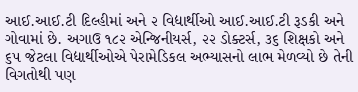આઈ.આઈ.ટી દિલ્હીમાં અને ૨ વિદ્યાર્થીઓ આઈ.આઈ.ટી રૂડકી અને ગોવામાં છે. અગાઉ ૧૮૨ એન્જિનીયર્સ, ૨૨ ડોક્ટર્સ, ૩૬ શિક્ષકો અને ૬૫ જેટલા વિદ્યાર્થીઓએ પેરામેડિકલ અભ્યાસનો લાભ મેળવ્યો છે તેની વિગતોથી પણ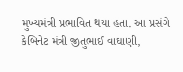મુખ્યમંત્રી પ્રભાવિત થયા હતા. આ પ્રસંગે કેબિનેટ મંત્રી જીતુભાઈ વાઘાણી,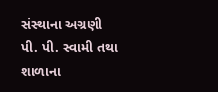સંસ્થાના અગ્રણી પી. પી. સ્વામી તથા શાળાના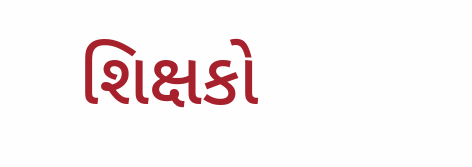શિક્ષકો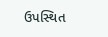ઉપસ્થિત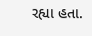રહ્યા હતા.